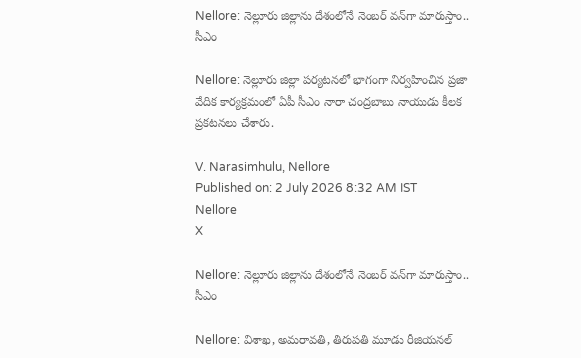Nellore: నెల్లూరు జిల్లాను దేశంలోనే నెంబర్ వన్‌గా మారుస్తాం.. సీఎం

Nellore: నెల్లూరు జిల్లా పర్యటనలో భాగంగా నిర్వహించిన ప్రజా వేదిక కార్యక్రమంలో ఏపీ సీఎం నారా చంద్రబాబు నాయుడు కీలక ప్రకటనలు చేశారు.

V. Narasimhulu, Nellore
Published on: 2 July 2026 8:32 AM IST
Nellore
X

Nellore: నెల్లూరు జిల్లాను దేశంలోనే నెంబర్ వన్‌గా మారుస్తాం.. సీఎం

Nellore: విశాఖ, అమరావతి, తిరుపతి మూడు రీజియనల్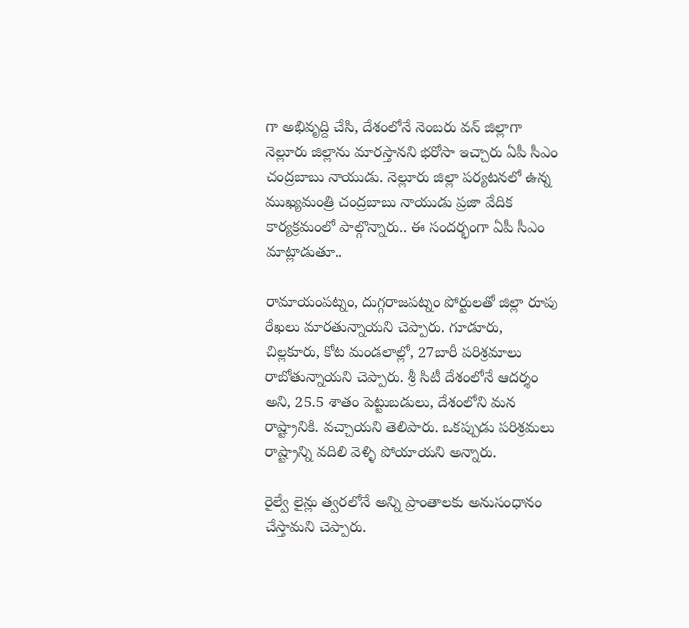గా అభివృద్ది చేసి, దేశంలోనే నెంబరు వన్ జిల్లాగా నెల్లూరు జిల్లాను మారస్తానని భరోసా ఇచ్చారు ఏపీ సీఎం చంద్రబాబు నాయుడు. నెల్లూరు జిల్లా పర్యటనలో ఉన్న ముఖ్యమంత్రి చంద్రబాబు నాయుడు ప్రజా వేదిక కార్యక్రమంలో పాల్గొన్నారు.. ఈ సందర్భంగా ఏపీ సీఎం మాట్లాడుతూ..

రామాయంపట్నం, దుగ్గరాజపట్నం పోర్టులతో జిల్లా రూపు రేఖలు మారతున్నాయని చెప్పారు. గూడూరు, చిల్లకూరు, కోట మండలాల్లో, 27బారీ పరిశ్రమాలు రాబోతున్నాయని చెప్పారు. శ్రీ సిటీ దేశంలోనే ఆదర్శం అని, 25.5 శాతం పెట్టుబడులు, దేశంలోని మన రాష్ట్రానికి. వచ్చాయని తెలిపారు. ఒకప్పుడు పరిశ్రమలు రాష్ట్రాన్ని వదిలి వెళ్ళి పోయాయని అన్నారు.

రైల్వే లైన్లు త్వరలోనే అన్ని ప్రాంతాలకు అనుసంధానం చేస్తామని చెప్పారు.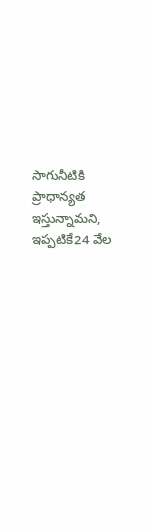సాగునీటికి ప్రాధాన్యత ఇస్తున్నామని, ఇప్పటికే24 వేల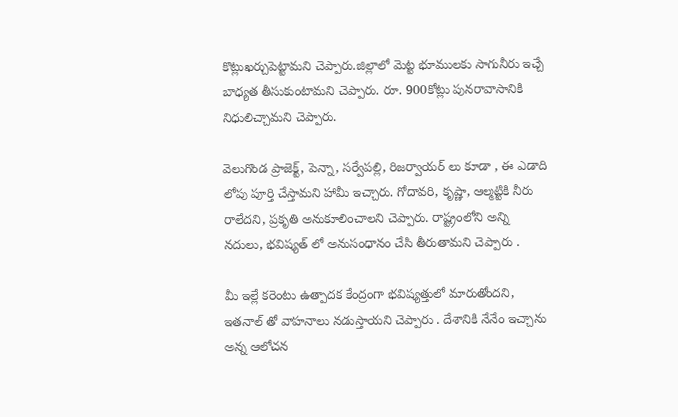కొట్లుఖర్చుపెట్టామని చెప్పారు.జిల్లాలో మెట్ట భూములకు సాగునీరు ఇచ్చే బాధ్యత తీసుకుంటామని చెప్పారు. రూ. 900కోట్లు పునరావాసానికి నిధులిచ్చామని చెప్పారు.

వెలుగొండ ప్రాజెక్ట్, పెన్నా, సర్వేపల్లి, రిజర్వాయర్ లు కూడా , ఈ ఎడాది లోపు పూర్తి చేస్తామని హామీ ఇచ్చారు. గోదావరి, కృష్ణా, ఆల్మట్టికి నీరు రాలేదని, ప్రకృతి అనుకూలించాలని చెప్పారు. రాష్ట్రంలోని అన్ని నదులు, భవిష్యత్ లో అనుసంధానం చేసి తీరుతామని చెప్పారు .

మీ ఇల్లే కరెంటు ఉత్పాదక కేంద్రంగా భవిష్యత్తులో మారుతోందని, ఇతనాల్ తో వాహనాలు నడుస్తాయని చెప్పారు . దేశానికి నేనేం ఇచ్చాను అన్న ఆలోచన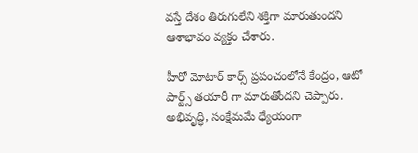వస్తే దేశం తిరుగులేని శక్తిగా మారుతుందని ఆశాభావం వ్యక్తం చేశారు.

హీరో మోటార్ కార్స్ ప్రపంచంలోనే కేంద్రం, ఆటో పార్ట్స్ తయారీ గా మారుతోందని చెప్పారు. అభివృద్ధి, సంక్షేమమే ధ్యేయంగా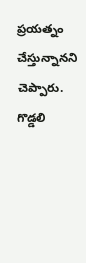ప్రయత్నం చేస్తున్నానని చెప్పారు. గొడ్డలి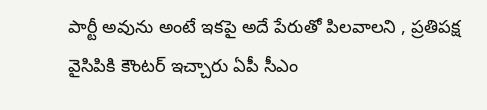పార్టీ అవును అంటే ఇకపై అదే పేరుతో పిలవాలని , ప్రతిపక్ష వైసిపికి కౌంటర్ ఇచ్చారు ఏపీ సీఎం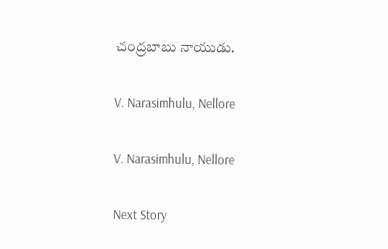చంద్రబాబు నాయుడు.

V. Narasimhulu, Nellore

V. Narasimhulu, Nellore

Next Story